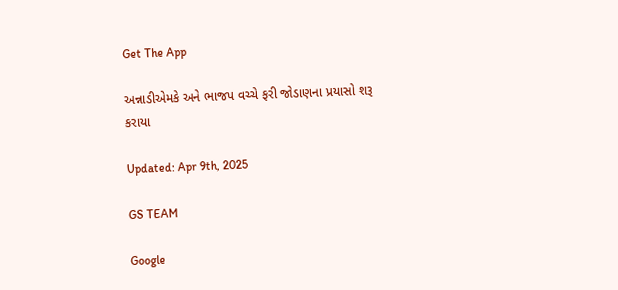Get The App

અન્નાડીએમકે અને ભાજપ વચ્ચે ફરી જોડાણના પ્રયાસો શરૂ કરાયા

Updated: Apr 9th, 2025

GS TEAM

Google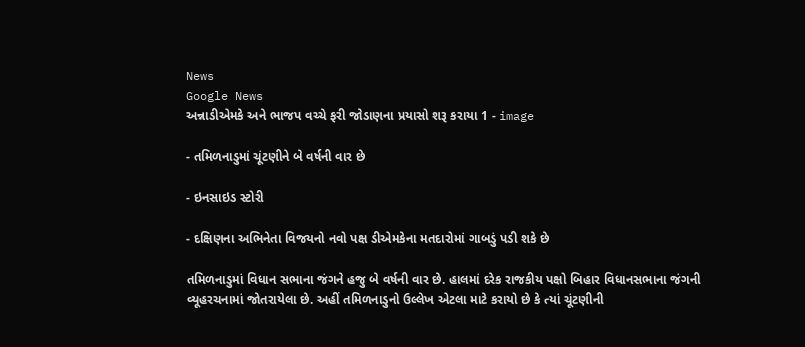News
Google News
અન્નાડીએમકે અને ભાજપ વચ્ચે ફરી જોડાણના પ્રયાસો શરૂ કરાયા 1 - image

- તમિળનાડુમાં ચૂંટણીને બે વર્ષની વાર છે

- ઇનસાઇડ સ્ટોરી

- દક્ષિણના અભિનેતા વિજયનો નવો પક્ષ ડીએમકેના મતદારોમાં ગાબડું પડી શકે છે

તમિળનાડુમાં વિધાન સભાના જંગને હજુ બે વર્ષની વાર છે. હાલમાં દરેક રાજકીય પક્ષો બિહાર વિધાનસભાના જંગની વ્યૂહરચનામાં જોતરાયેલા છે. અહીં તમિળનાડુનો ઉલ્લેખ એટલા માટે કરાયો છે કે ત્યાં ચૂંટણીની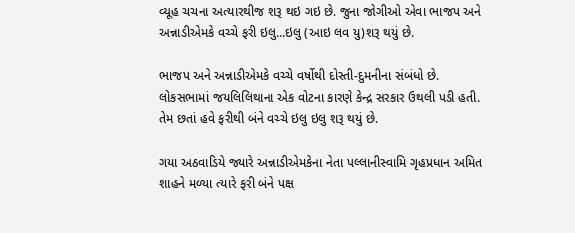વ્યૂહ ચચના અત્યારથીજ શરૂ થઇ ગઇ છે. જુના જોગીઓ એવા ભાજપ અને અન્નાડીએમકે વચ્ચે ફરી ઇલુ...ઇલુ (આઇ લવ યુ)શરૂ થયું છે.

ભાજપ અને અન્નાડીએમકે વચ્ચે વર્ષોથી દોસ્તી-દુમનીના સંબંધો છે. લોકસભામાં જયલિલિથાના એક વોટના કારણે કેન્દ્ર સરકાર ઉથલી પડી હતી. તેમ છતાં હવે ફરીથી બંને વચ્ચે ઇલુ ઇલુ શરૂ થયું છે.

ગયા અઠવાડિયે જ્યારે અન્નાડીએમકેના નેતા પલ્લાનીસ્વામિ ગૃહપ્રધાન અમિત શાહને મળ્યા ત્યારે ફરી બંને પક્ષ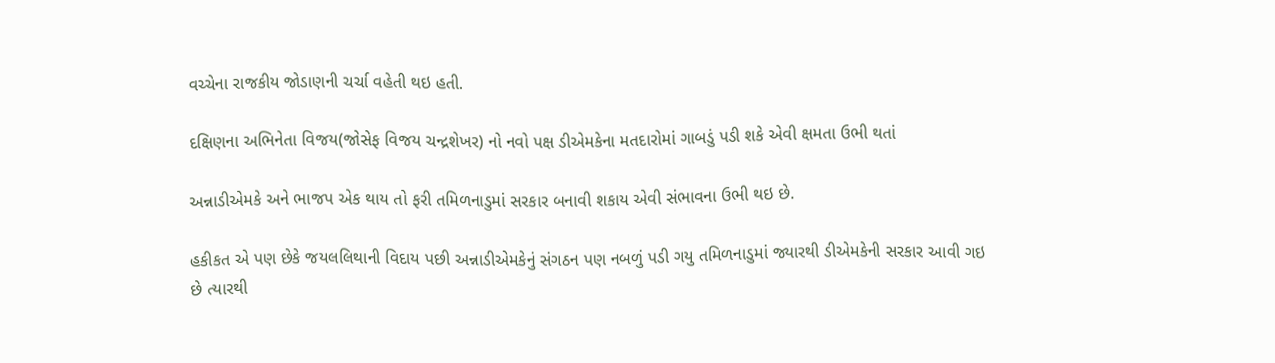વચ્ચેના રાજકીય જોડાણની ચર્ચા વહેતી થઇ હતી.

દક્ષિણના અભિનેતા વિજય(જોસેફ વિજય ચન્દ્રશેખર) નો નવો પક્ષ ડીએમકેના મતદારોમાં ગાબડું પડી શકે એવી ક્ષમતા ઉભી થતાં

અન્નાડીએમકે અને ભાજપ એક થાય તો ફરી તમિળનાડુમાં સરકાર બનાવી શકાય એવી સંભાવના ઉભી થઇ છે.

હકીકત એ પણ છેકે જયલલિથાની વિદાય પછી અન્નાડીએમકેનું સંગઠન પણ નબળું પડી ગયુ તમિળનાડુમાં જ્યારથી ડીએમકેની સરકાર આવી ગઇ છે ત્યારથી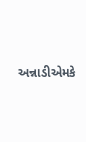અન્નાડીએમકે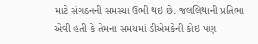માટે સંગઠનની સમસ્યા ઉભી થઇ છે. જલલિથાની પ્રતિભા એવી હતી કે તેમના સમયમાં ડીએમકેની કોઇ પણ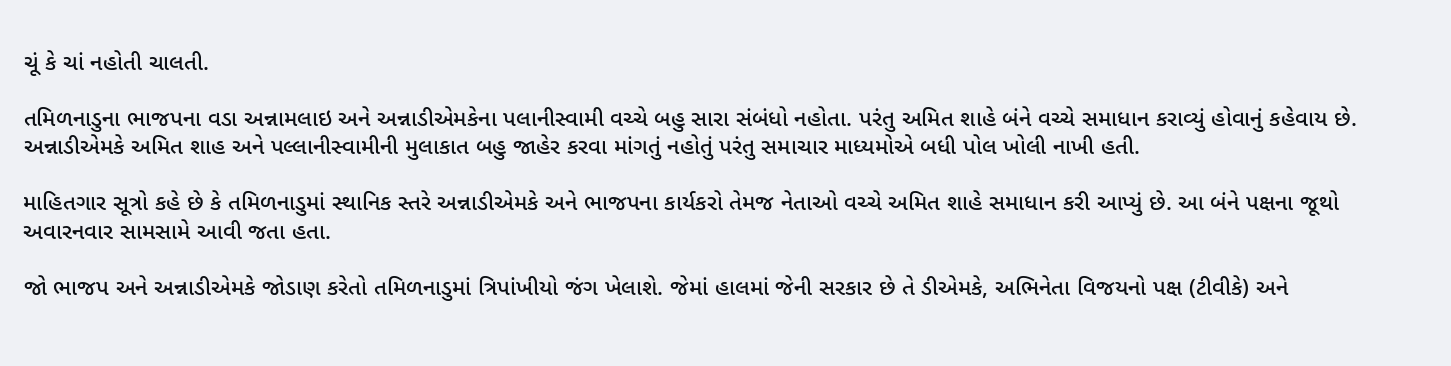ચૂં કે ચાં નહોતી ચાલતી.

તમિળનાડુના ભાજપના વડા અન્નામલાઇ અને અન્નાડીએમકેના પલાનીસ્વામી વચ્ચે બહુ સારા સંબંધો નહોતા. પરંતુ અમિત શાહે બંને વચ્ચે સમાધાન કરાવ્યું હોવાનું કહેવાય છે. અન્નાડીએમકે અમિત શાહ અને પલ્લાનીસ્વામીની મુલાકાત બહુ જાહેર કરવા માંગતું નહોતું પરંતુ સમાચાર માધ્યમોએ બધી પોલ ખોલી નાખી હતી.

માહિતગાર સૂત્રો કહે છે કે તમિળનાડુમાં સ્થાનિક સ્તરે અન્નાડીએમકે અને ભાજપના કાર્યકરો તેમજ નેતાઓ વચ્ચે અમિત શાહે સમાધાન કરી આપ્યું છે. આ બંને પક્ષના જૂથો અવારનવાર સામસામે આવી જતા હતા.

જો ભાજપ અને અન્નાડીએમકે જોડાણ કરેતો તમિળનાડુમાં ત્રિપાંખીયો જંગ ખેલાશે. જેમાં હાલમાં જેની સરકાર છે તે ડીએમકે, અભિનેતા વિજયનો પક્ષ (ટીવીકે) અને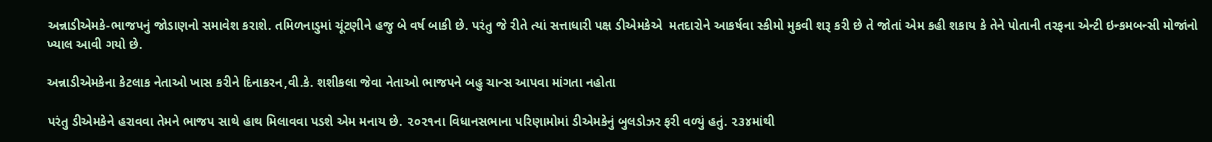અન્નાડીએમકે-ભાજપનું જોડાણનો સમાવેશ કરાશે. તમિળનાડુમાં ચૂંટણીને હજુ બે વર્ષ બાકી છે. પરંતુ જે રીતે ત્યાં સત્તાધારી પક્ષ ડીએમકેએ  મતદારોને આકર્ષવા સ્કીમો મુકવી શરૂ કરી છે તે જોતાં એમ કહી શકાય કે તેને પોતાની તરફના એન્ટી ઇન્કમબન્સી મોજાંનો ખ્યાલ આવી ગયો છે.

અન્નાડીએમકેના કેટલાક નેતાઓ ખાસ કરીને દિનાકરન,વી.કે. શશીકલા જેવા નેતાઓ ભાજપને બહુ ચાન્સ આપવા માંગતા નહોતા

પરંતુ ડીએમકેને હરાવવા તેમને ભાજપ સાથે હાથ મિલાવવા પડશે એમ મનાય છે. ૨૦૨૧ના વિધાનસભાના પરિણામોમાં ડીએમકેનું બુલડોઝર ફરી વળ્યું હતું. ૨૩૪માંથી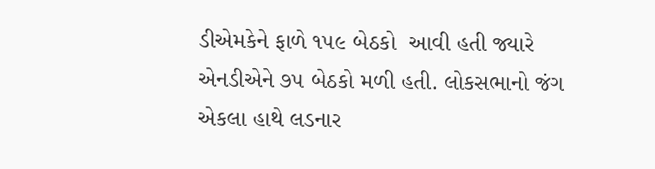ડીએમકેને ફાળે ૧૫૯ બેઠકો  આવી હતી જ્યારે એનડીએને ૭૫ બેઠકો મળી હતી. લોકસભાનો જંગ એકલા હાથે લડનાર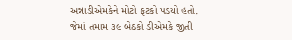અન્નાડીએમકેને મોટો ફટકો પડયો હતો. જેમાં તમામ ૩૯ બેઠકો ડીએમકે જીતી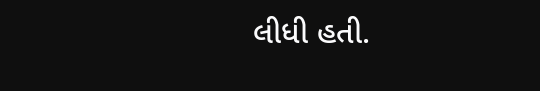લીધી હતી.